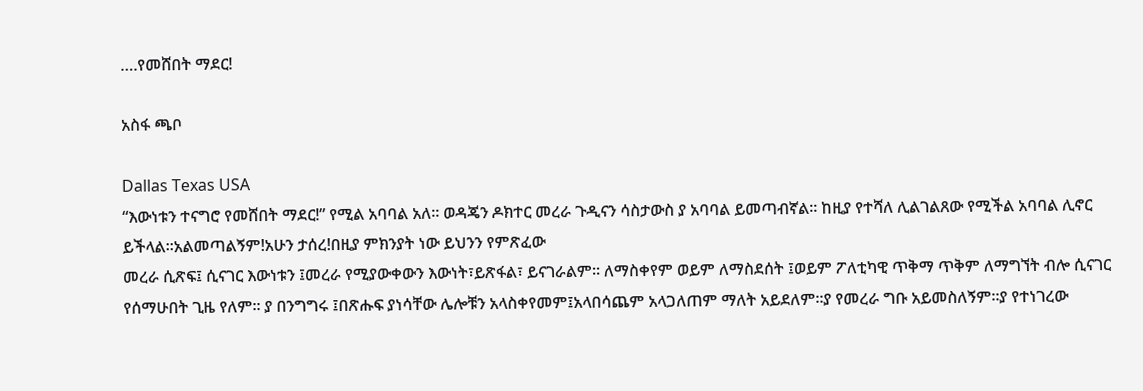….የመሸበት ማደር!

አስፋ ጫቦ

Dallas Texas USA
“እውነቱን ተናግሮ የመሸበት ማደር!” የሚል አባባል አለ። ወዳጄን ዶክተር መረራ ጉዲናን ሳስታውስ ያ አባባል ይመጣብኛል። ከዚያ የተሻለ ሊልገልጸው የሚችል አባባል ሊኖር ይችላል።አልመጣልኝም!አሁን ታሰረ!በዚያ ምክንያት ነው ይህንን የምጽፈው
መረራ ሲጽፍ፤ ሲናገር እውነቱን ፤መረራ የሚያውቀውን እውነት፣ይጽፋል፣ ይናገራልም። ለማስቀየም ወይም ለማስደሰት ፤ወይም ፖለቲካዊ ጥቅማ ጥቅም ለማግኘት ብሎ ሲናገር የሰማሁበት ጊዜ የለም። ያ በንግግሩ ፤በጽሑፍ ያነሳቸው ሌሎቹን አላስቀየመም፤አላበሳጨም አላጋለጠም ማለት አይደለም።ያ የመረራ ግቡ አይመስለኝም።ያ የተነገረው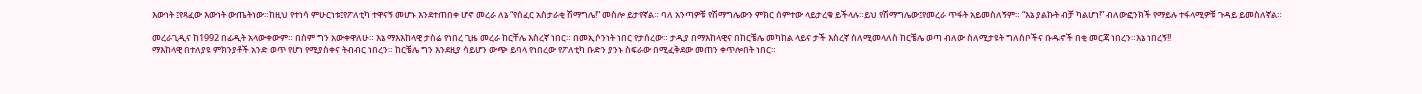እውነት ፤የጻፈው እውነት ውጤትነው።ከዚህ የተነሳ ምሁርነቱ፤የፖለቲካ ተዋናኝ መሆኑ እንደተጠበቀ ሆኖ መረራ ለኔ “የሰፈር አስታራቂ ሽማግሌ!” መስሎ ይታየኛል። ባለ አንጣዎቹ የሽማግሌውን ምክር ሰምተው ላይታረቁ ይችላሉ።ይህ የሽማግሌው፤የመረራ ጥፋት አይመስለኝም። “እኔ ያልኩት ብቻ ካልሆነ!” ብለውፎንክች የማይሉ ተፋላሚዎቹ ጉዳይ ይመስለኛል።

መረራጊዲና ከ1992 በፊዲት አላውቀውም። በስም ግን አውቀዋለሁ። እኔ ማእእከላዊ ታስሬ የነበረ ጊዜ መረራ ከርቸሌ እስረኛ ነበር። በመኢሶንነት ነበር የታሰረው። ታዲያ በማእከላዊና በከርቼሌ መካከል ላይና ታች እስረኛ ስለሚመላለስ ከርቼሌ ወጣ ብለው ስለሚታዩት ግለስቦችና ቡዱኖች በቂ መርጃ ነበረን።እኔ ነበረኝ!!
ማእከላዊ በተለያዩ ምክንያቶች አንድ ወጥ የሆነ የሚያስቀና ትብብር ነበረን። ከርቼሌ ግን እንደዚያ ሳይሆን ውጭ ይባላ የነበረው የፖለቲካ ቡድን ያንኑ ስፍራው በሚፈቅደው መጠን ቀጥሎበት ነበር።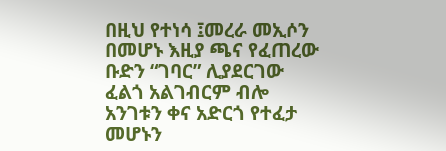በዚህ የተነሳ ፤መረራ መኢሶን በመሆኑ እዚያ ጫና የፈጠረው ቡድን “ገባር” ሊያደርገው ፈልጎ አልገብርም ብሎ አንገቱን ቀና አድርጎ የተፈታ መሆኑን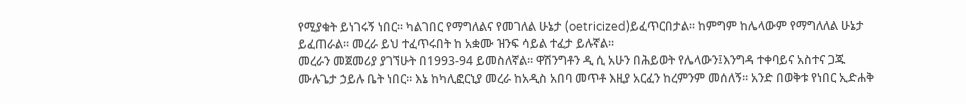የሚያቁት ይነገሩኝ ነበር። ካልገበር የማግለልና የመገለል ሁኔታ (oetricized)ይፈጥርበታል። ከምግም ከሌላውም የማግለለል ሁኔታ ይፈጠራል። መረራ ይህ ተፈጥሩበት ከ አቋሙ ዝንፍ ሳይል ተፈታ ይሉኛል።
መረራን መጀመሪያ ያገኘሁት በ1993-94 ይመስለኛል። ዋሽንግቶን ዲ ሲ አሁን በሕይወት የሌላውን፤እንግዳ ተቀባይና አስተና ጋጁ ሙሉጌታ ኃይሉ ቤት ነበር። እኔ ከካሊፎርኒያ መረራ ከአዲስ አበባ መጥቶ እዚያ አርፈን ከረምንም መሰለኝ። አንድ በወቅቱ የነበር ኢድሐቅ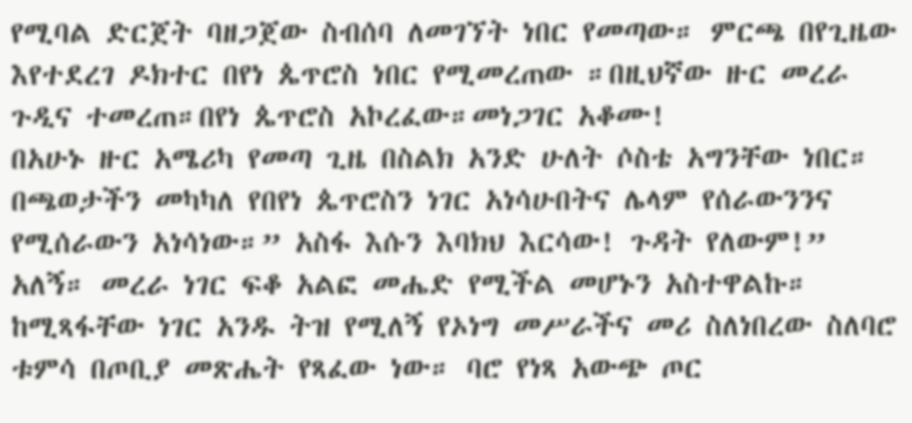የሚባል ድርጀት ባዘጋጀው ስብሰባ ለመገኘት ነበር የመጣው። ምርጫ በየጊዜው እየተደረገ ዶክተር በየነ ጴጥሮስ ነበር የሚመረጠው ።በዚህኛው ዙር መረራ ጉዲና ተመረጠ።በየነ ጴጥሮስ አኮረፈው።መነጋገር አቆሙ!
በአሁኑ ዙር አሜሪካ የመጣ ጊዜ በስልክ አንድ ሁለት ሶስቴ አግንቸው ነበር። በጫወታችን መካካለ የበየነ ጴጥሮስን ነገር አነሳሁበትና ሌላም የሰራውንንና የሚሰራውን አነሳነው።” አስፋ እሱን እባክህ እርሳው! ጉዳት የለውም!” አለኝ። መረራ ነገር ፍቆ አልፎ መሔድ የሚችል መሆኑን አስተዋልኩ።
ከሚጻፋቸው ነገር አንዱ ትዝ የሚለኝ የኦነግ መሥራችና መሪ ስለነበረው ስለባሮ ቱምሳ በጦቢያ መጽሔት የጻፈው ነው። ባሮ የነጻ አውጭ ጦር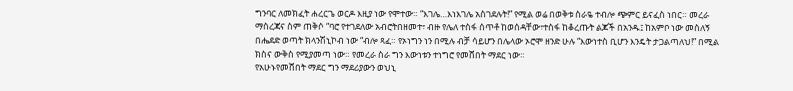ግንባር ለመክፈት ሐረርጌ ወርዶ እዚያ ነው የሞተው። “እገሌ…እነእገሌ አስገደሉት!” የሚል ወሬ በወቅቱ ስራዬ ተብሎ ጭምር ይናፈስ ነበር። መረራ ማስረጃና ስም ጠቅሶ “ባሮ የተገደለው አብሮትበዘመተ፣ ብዙ የሌለ ተስፋ ሰጥቶ ከወሰዳቸው፣ተስፋ ከቆረጡት ልጆች በአንዱ፤ ከአምቦ ነው መስለኝ በሔደድ ወጣት ክላንሽኒኮብ ነው “ብሎ ጻፈ። የኦነግን ነን በሚሉ ብቻ ሳይሆን በሌላው ኦሮሞ ዘንድ ሁሉ “እውነተስ ቢሆን እንዴት ታጋልጣለህ!” በሚል ክስና ውቅስ የሚያመጣ ነው። የመረራ ስራ ግን እውነቱን ተነግሮ የመሸበት ማደር ነው።
የአሁኑየመሸበት ማደር ግን ማደሪያውን ወህኒ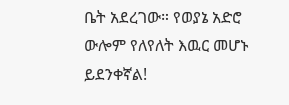ቤት አደረገው። የወያኔ አድሮ ውሎም የለየለት እዉር መሆኑ ይደንቀኛል!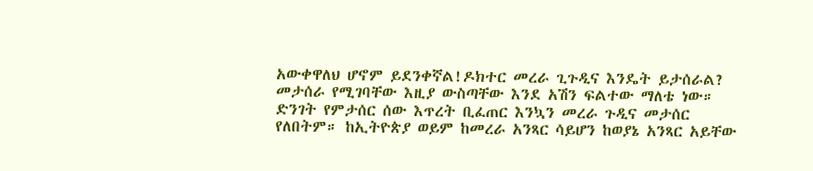አውቀዋለህ ሆኖም ይደንቀኛል!ዶክተር መረራ ጊጉዲና እንዴት ይታሰራል? መታሰራ የሚገባቸው እዚያ ውስጣቸው እንደ አሽን ፍልተው ማለቴ ነው። ድንገት የምታሰር ሰው እጥረት ቢፈጠር እንኳን መረራ ጉዲና መታሰር የለበትም። ከኢትዮጵያ ወይም ከመረራ አንጻር ሳይሆን ከወያኔ አንጻር አይቸው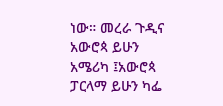ነው። መረራ ጉዲና አውሮጳ ይሁን አሜሪካ ፤አውሮጳ ፓርላማ ይሁን ካፌ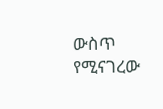ውስጥ የሚናገረው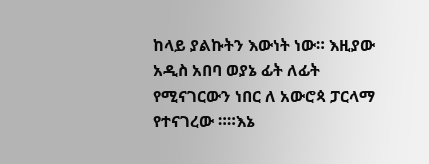ከላይ ያልኩትን እውነት ነው። እዚያው አዲስ አበባ ወያኔ ፊት ለፊት የሚናገርውን ነበር ለ አውሮጳ ፓርላማ የተናገረው ።።እኔ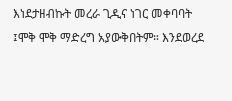እነደታዘብኩት መረራ ጊዲና ነገር መቀባባት ፤ሞቅ ሞቅ ማድረግ አያውቅበትም። እንደወረደ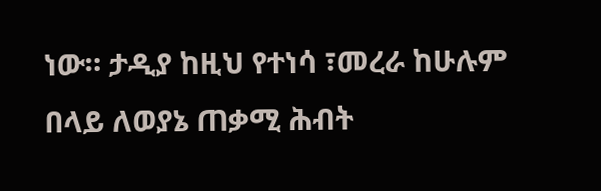ነው። ታዲያ ከዚህ የተነሳ ፣መረራ ከሁሉም በላይ ለወያኔ ጠቃሚ ሕብት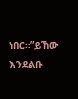ነበር።”ይኸው እንደልቡ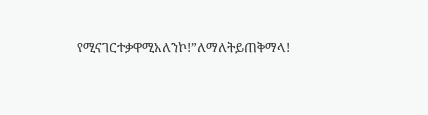የሚናገርተቃዋሚአለንኮ!”ለማለትይጠቅማላ!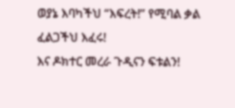ወያኔ እባካችህ “እፍረት!” የሚባል ቃል ፈልጋችህ እፈሩ!
እና ዶክተር መረራ ጉዲናን ፍቱልን!